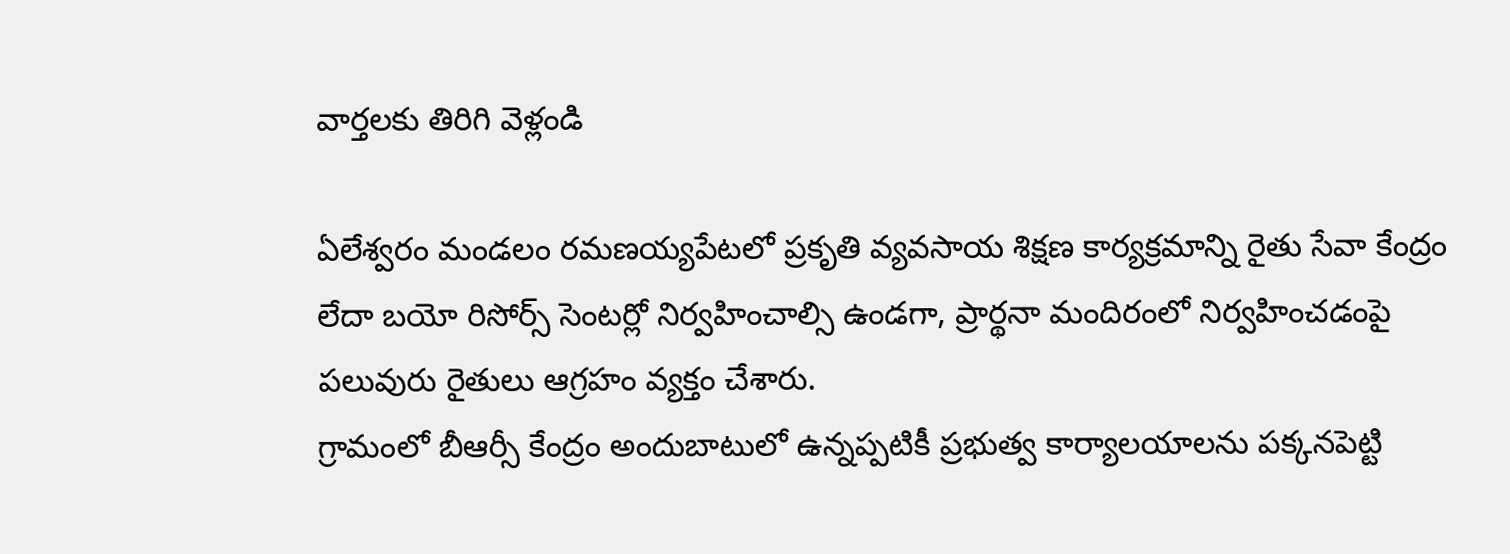వార్తలకు తిరిగి వెళ్లండి

ఏలేశ్వరం మండలం రమణయ్యపేటలో ప్రకృతి వ్యవసాయ శిక్షణ కార్యక్రమాన్ని రైతు సేవా కేంద్రం లేదా బయో రిసోర్స్ సెంటర్లో నిర్వహించాల్సి ఉండగా, ప్రార్థనా మందిరంలో నిర్వహించడంపై పలువురు రైతులు ఆగ్రహం వ్యక్తం చేశారు.
గ్రామంలో బీఆర్సీ కేంద్రం అందుబాటులో ఉన్నప్పటికీ ప్రభుత్వ కార్యాలయాలను పక్కనపెట్టి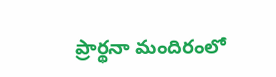ప్రార్థనా మందిరంలో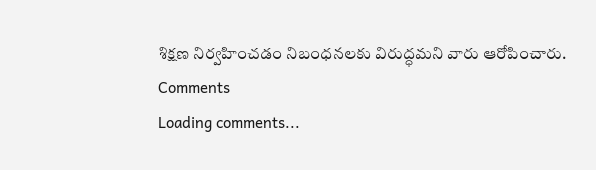శిక్షణ నిర్వహించడం నిబంధనలకు విరుద్ధమని వారు ఆరోపించారు.
Comments
Loading comments...